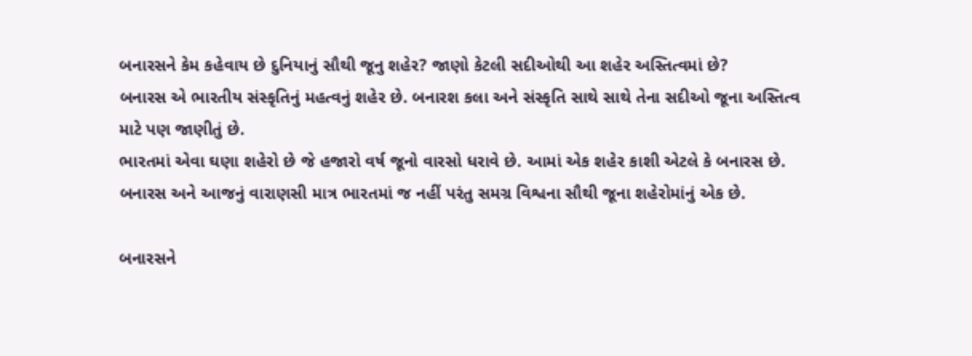બનારસને કેમ કહેવાય છે દુનિયાનું સૌથી જૂનુ શહેર? જાણો કેટલી સદીઓથી આ શહેર અસ્તિત્વમાં છે?
બનારસ એ ભારતીય સંસ્કૃતિનું મહત્વનું શહેર છે. બનારશ કલા અને સંસ્કૃતિ સાથે સાથે તેના સદીઓ જૂના અસ્તિત્વ માટે પણ જાણીતું છે.
ભારતમાં એવા ઘણા શહેરો છે જે હજારો વર્ષ જૂનો વારસો ધરાવે છે. આમાં એક શહેર કાશી એટલે કે બનારસ છે. બનારસ અને આજનું વારાણસી માત્ર ભારતમાં જ નહીં પરંતુ સમગ્ર વિશ્વના સૌથી જૂના શહેરોમાંનું એક છે.

બનારસને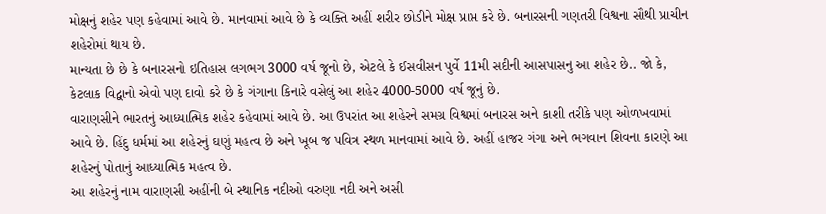મોક્ષનું શહેર પણ કહેવામાં આવે છે. માનવામાં આવે છે કે વ્યક્તિ અહીં શરીર છોડીને મોક્ષ પ્રાપ્ત કરે છે. બનારસની ગણતરી વિશ્વના સૌથી પ્રાચીન શહેરોમાં થાય છે.
માન્યતા છે છે કે બનારસનો ઇતિહાસ લગભગ 3000 વર્ષ જૂનો છે, એટલે કે ઈસવીસન પુર્વે 11મી સદીની આસપાસનુ આ શહેર છે.. જો કે, કેટલાક વિદ્વાનો એવો પણ દાવો કરે છે કે ગંગાના કિનારે વસેલું આ શહેર 4000-5000 વર્ષ જૂનું છે.
વારાણસીને ભારતનું આધ્યાત્મિક શહેર કહેવામાં આવે છે. આ ઉપરાંત આ શહેરને સમગ્ર વિશ્વમાં બનારસ અને કાશી તરીકે પણ ઓળખવામાં આવે છે. હિંદુ ધર્મમાં આ શહેરનું ઘણું મહત્વ છે અને ખૂબ જ પવિત્ર સ્થળ માનવામાં આવે છે. અહીં હાજર ગંગા અને ભગવાન શિવના કારણે આ શહેરનું પોતાનું આધ્યાત્મિક મહત્વ છે.
આ શહેરનું નામ વારાણસી અહીંની બે સ્થાનિક નદીઓ વરુણા નદી અને અસી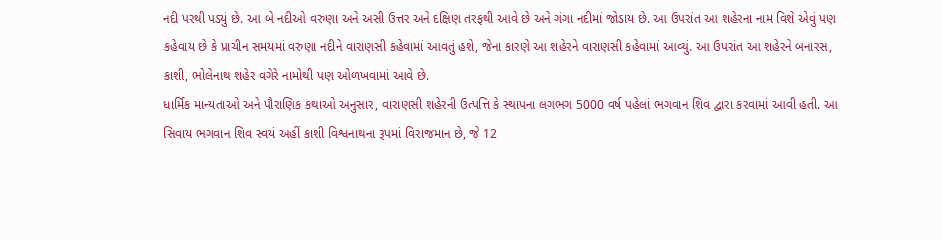નદી પરથી પડ્યું છે. આ બે નદીઓ વરુણા અને અસી ઉત્તર અને દક્ષિણ તરફથી આવે છે અને ગંગા નદીમાં જોડાય છે. આ ઉપરાંત આ શહેરના નામ વિશે એવું પણ કહેવાય છે કે પ્રાચીન સમયમાં વરુણા નદીને વારાણસી કહેવામાં આવતું હશે, જેના કારણે આ શહેરને વારાણસી કહેવામાં આવ્યું. આ ઉપરાંત આ શહેરને બનારસ, કાશી, ભોલેનાથ શહેર વગેરે નામોથી પણ ઓળખવામાં આવે છે.
ધાર્મિક માન્યતાઓ અને પૌરાણિક કથાઓ અનુસાર, વારાણસી શહેરની ઉત્પત્તિ કે સ્થાપના લગભગ 5000 વર્ષ પહેલાં ભગવાન શિવ દ્વારા કરવામાં આવી હતી. આ સિવાય ભગવાન શિવ સ્વયં અહીં કાશી વિશ્વનાથના રૂપમાં વિરાજમાન છે, જે 12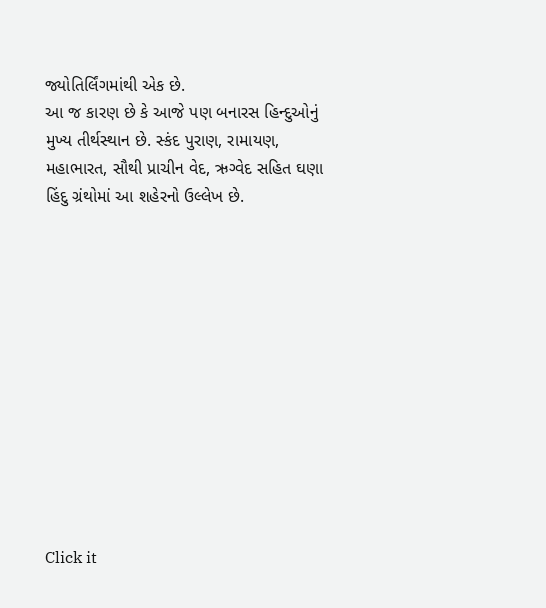જ્યોતિર્લિંગમાંથી એક છે.
આ જ કારણ છે કે આજે પણ બનારસ હિન્દુઓનું મુખ્ય તીર્થસ્થાન છે. સ્કંદ પુરાણ, રામાયણ, મહાભારત, સૌથી પ્રાચીન વેદ, ઋગ્વેદ સહિત ઘણા હિંદુ ગ્રંથોમાં આ શહેરનો ઉલ્લેખ છે.












Click it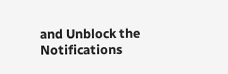and Unblock the Notifications